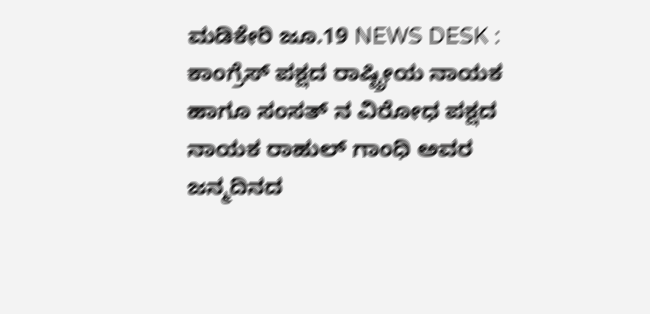ಮಡಿಕೇರಿ ಜೂ.19 NEWS DESK : ಕಾಂಗ್ರೆಸ್ ಪಕ್ಷದ ರಾಷ್ಟ್ರೀಯ ನಾಯಕ ಹಾಗೂ ಸಂಸತ್ ನ ವಿರೋಧ ಪಕ್ಷದ ನಾಯಕ ರಾಹುಲ್ ಗಾಂಧಿ ಅವರ ಜನ್ಮದಿನದ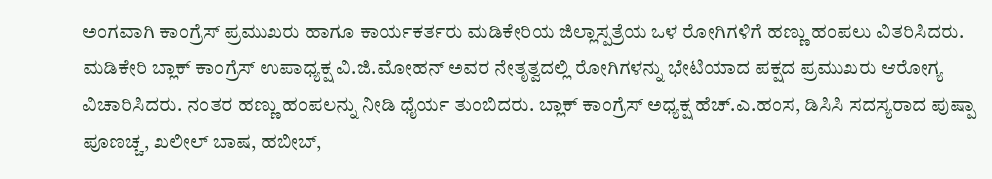ಅಂಗವಾಗಿ ಕಾಂಗ್ರೆಸ್ ಪ್ರಮುಖರು ಹಾಗೂ ಕಾರ್ಯಕರ್ತರು ಮಡಿಕೇರಿಯ ಜಿಲ್ಲಾಸ್ಪತ್ರೆಯ ಒಳ ರೋಗಿಗಳಿಗೆ ಹಣ್ಣು ಹಂಪಲು ವಿತರಿಸಿದರು. ಮಡಿಕೇರಿ ಬ್ಲಾಕ್ ಕಾಂಗ್ರೆಸ್ ಉಪಾಧ್ಯಕ್ಷ ವಿ.ಜಿ.ಮೋಹನ್ ಅವರ ನೇತೃತ್ವದಲ್ಲಿ ರೋಗಿಗಳನ್ನು ಭೇಟಿಯಾದ ಪಕ್ಷದ ಪ್ರಮುಖರು ಆರೋಗ್ಯ ವಿಚಾರಿಸಿದರು. ನಂತರ ಹಣ್ಣು ಹಂಪಲನ್ನು ನೀಡಿ ಧೈರ್ಯ ತುಂಬಿದರು. ಬ್ಲಾಕ್ ಕಾಂಗ್ರೆಸ್ ಅಧ್ಯಕ್ಷ ಹೆಚ್.ಎ.ಹಂಸ, ಡಿಸಿಸಿ ಸದಸ್ಯರಾದ ಪುಷ್ಪಾ ಪೂಣಚ್ಚ, ಖಲೀಲ್ ಬಾಷ, ಹಬೀಬ್,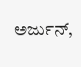ಅರ್ಜುನ್,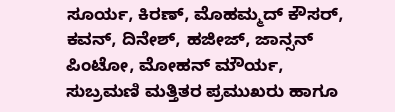ಸೂರ್ಯ, ಕಿರಣ್, ಮೊಹಮ್ಮದ್ ಕೌಸರ್, ಕವನ್, ದಿನೇಶ್, ಹಜೀಜ್, ಜಾನ್ಸನ್ ಪಿಂಟೋ, ಮೋಹನ್ ಮೌರ್ಯ, ಸುಬ್ರಮಣಿ ಮತ್ತಿತರ ಪ್ರಮುಖರು ಹಾಗೂ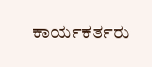ಕಾರ್ಯಕರ್ತರು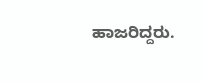ಹಾಜರಿದ್ದರು.